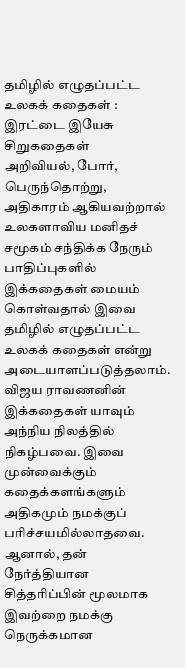தமிழில் எழுதப்பட்ட உலகக் கதைகள் : இரட்டை இயேசு சிறுகதைகள்
அறிவியல், போர், பெருந்தொற்று, அதிகாரம் ஆகியவற்றால் உலகளாவிய மனிதச் சமூகம் சந்திக்க நேரும் பாதிப்புகளில் இக்கதைகள் மையம் கொள்வதால் இவை தமிழில் எழுதப்பட்ட
உலகக் கதைகள் என்று அடையாளப்படுத்தலாம். விஜய ராவணனின் இக்கதைகள் யாவும் அந்நிய நிலத்தில் நிகழ்பவை. இவை முன்வைக்கும் கதைக்களங்களும் அதிகமும் நமக்குப்
பரிச்சயமில்லாதவை. ஆனால், தன் நேர்த்தியான சித்தரிப்பின் மூலமாக இவற்றை நமக்கு நெருக்கமான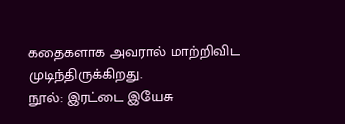கதைகளாக அவரால் மாற்றிவிட முடிந்திருக்கிறது.
நூல்: இரட்டை இயேசு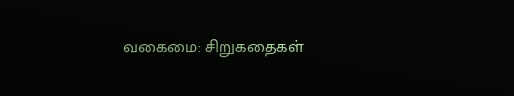வகைமை: சிறுகதைகள்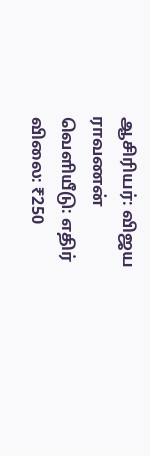ஆசிரியர்: விஜய ராவணன்
வெளியீடு: எதிர்
விலை: ₹250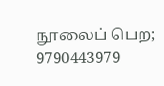நூலைப் பெற; 9790443979